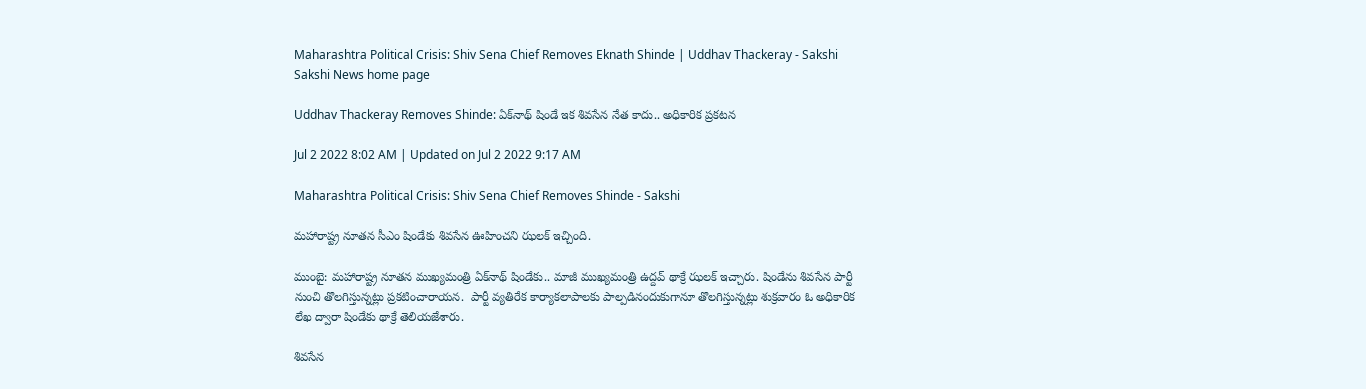Maharashtra Political Crisis: Shiv Sena Chief Removes Eknath Shinde | Uddhav Thackeray - Sakshi
Sakshi News home page

Uddhav Thackeray Removes Shinde: ఏక్‌నాథ్‌ షిండే ఇక శివసేన నేత కాదు.. అధికారిక ప్రకటన

Jul 2 2022 8:02 AM | Updated on Jul 2 2022 9:17 AM

Maharashtra Political Crisis: Shiv Sena Chief Removes Shinde - Sakshi

మహారాష్ట్ర నూతన సీఎం షిండేకు శివసేన ఊహించని ఝలక్‌ ఇచ్చింది.

ముంబై: మహారాష్ట్ర నూతన ముఖ్యమంత్రి ఏక్‌నాథ్‌ షిండేకు.. మాజీ ముఖ్యమంత్రి ఉద్దవ్‌ థాక్రే ఝలక్‌ ఇచ్చారు. షిండేను శివసేన పార్టీ నుంచి తొలగిస్తున్నట్లు ప్రకటించారాయన.  పార్టీ వ్యతిరేక కార్యాకలాపాలకు పాల్పడినందుకుగానూ తొలగిస్తున్నట్లు శుక్రవారం ఓ అధికారిక లేఖ ద్వారా షిండేకు థాక్రే తెలియజేశారు.

శివసేన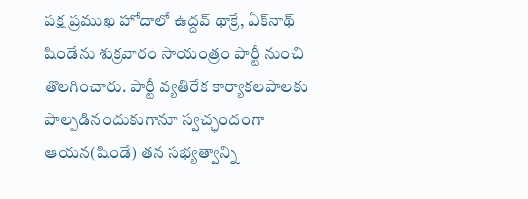పక్ష ప్రముఖ హోదాలో ఉద్దవ్‌ థాక్రే, ఏక్‌నాథ్‌ షిండేను శుక్రవారం సాయంత్రం పార్టీ నుంచి తొలగించారు. పార్టీ వ్యతిరేక కార్యాకలపాలకు పాల్పడినందుకుగానూ స్వచ్ఛందంగా ఆయన(షిండే) తన సభ్యత్వాన్ని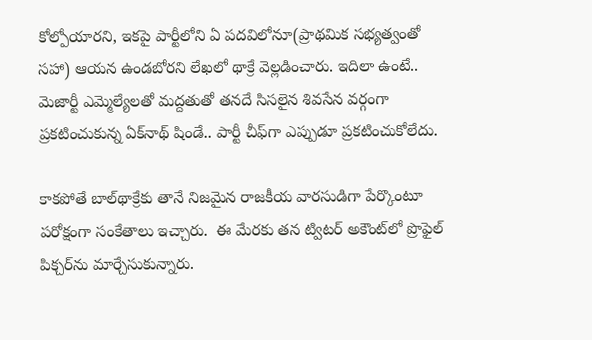కోల్పోయారని, ఇకపై పార్టీలోని ఏ పదవిలోనూ(ప్రాథమిక సభ్యత్వంతో సహా) ఆయన ఉండబోరని లేఖలో థాక్రే వెల్లడించారు. ఇదిలా ఉంటే.. మెజార్టీ ఎమ్మెల్యేలతో మద్దతుతో తనదే సిసలైన శివసేన వర్గంగా ప్రకటించుకున్న ఏక్‌నాథ్‌ షిండే.. పార్టీ చీఫ్‌గా ఎప్పుడూ ప్రకటించుకోలేదు.

కాకపోతే బాల్‌థాక్రేకు తానే నిజమైన రాజకీయ వారసుడిగా పేర్కొంటూ పరోక్షంగా సంకేతాలు ఇచ్చారు.  ఈ మేరకు తన ట్విటర్‌ అకౌంట్‌లో ప్రొఫైల్‌ పిక్చర్‌ను మార్చేసుకున్నారు.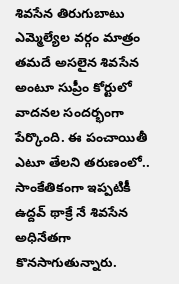శివసేన తిరుగుబాటు ఎమ్మెల్యేల వర్గం మాత్రం తమదే అసలైన శివసేన అంటూ సుప్రీం కోర్టులో వాదనల సందర్భంగా పేర్కొంది. ఈ పంచాయితీ ఎటూ తేలని తరుణంలో.. సాంకేతికంగా ఇప్పటికీ ఉద్దవ్‌ థాక్రే నే శివసేన అధినేతగా కొనసాగుతున్నారు.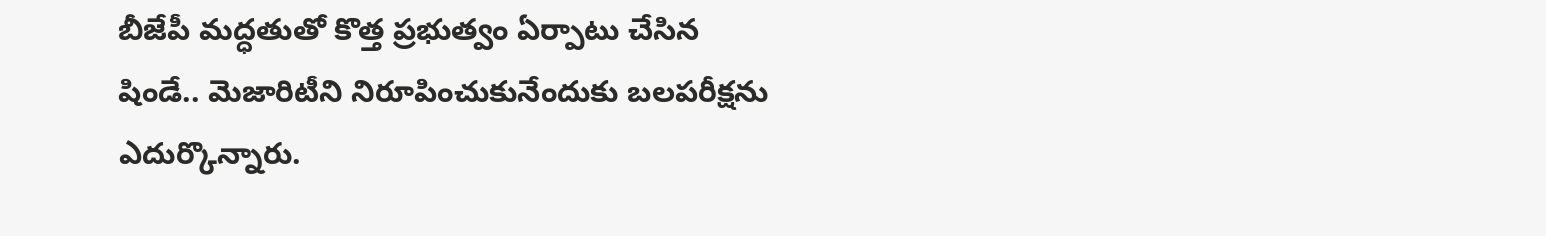బీజేపీ మద్ధతుతో కొత్త ప్రభుత్వం ఏర్పాటు చేసిన షిండే.. మెజారిటీని నిరూపించుకునేందుకు బలపరీక్షను ఎదుర్కొన్నారు.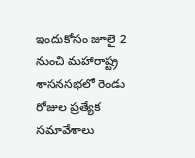ఇందుకోసం జూలై 2 నుంచి మహారాష్ట్ర శాసనసభలో రెండు రోజుల ప్రత్యేక సమావేశాలు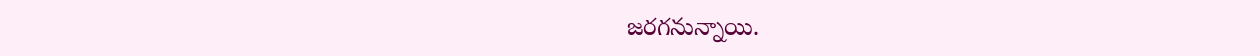జరగనున్నాయి.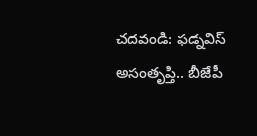చదవండి: ఫడ్నవిస్‌ అసంతృప్తి.. బీజేపీ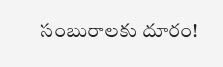సంబురాలకు దూరం!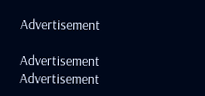Advertisement

Advertisement
Advertisement